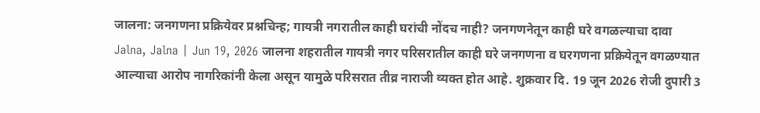जालना: जनगणना प्रक्रियेवर प्रश्नचिन्ह; गायत्री नगरातील काही घरांची नोंदच नाही? जनगणनेतून काही घरे वगळल्याचा दावा
Jalna, Jalna | Jun 19, 2026 जालना शहरातील गायत्री नगर परिसरातील काही घरे जनगणना व घरगणना प्रक्रियेतून वगळण्यात आल्याचा आरोप नागरिकांनी केला असून यामुळे परिसरात तीव्र नाराजी व्यक्त होत आहे. शुक्रवार दि. 19 जून 2026 रोजी दुपारी 3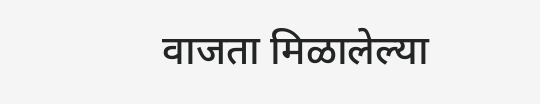वाजता मिळालेल्या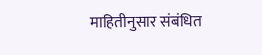माहितीनुसार संबंधित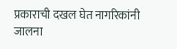प्रकाराची दखल घेत नागरिकांनी जालना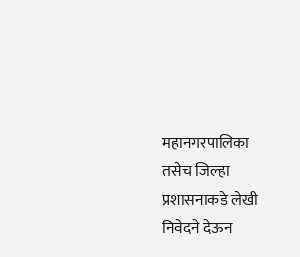महानगरपालिका तसेच जिल्हा प्रशासनाकडे लेखी निवेदने देऊन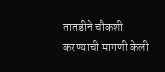तातडीने चौकशी करण्याची मागणी केली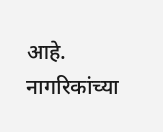आहे. नागरिकांच्या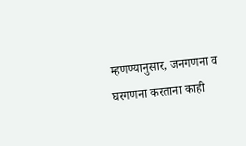म्हणण्यानुसार, जनगणना व घरगणना करताना काही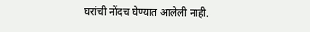घरांची नोंदच घेण्यात आलेली नाही.